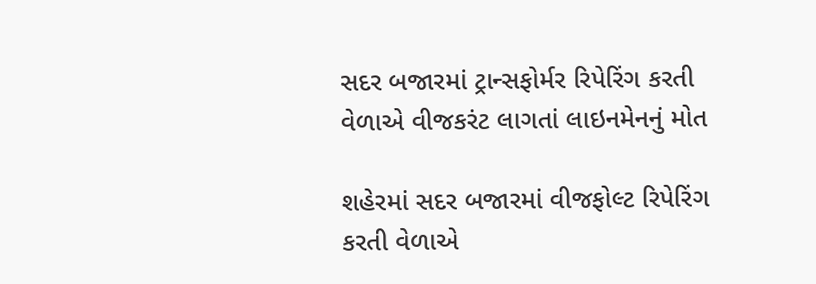સદર બજારમાં ટ્રાન્સફોર્મર રિપેરિંગ કરતી વેળાએ વીજકરંટ લાગતાં લાઇનમેનનું મોત

શહેરમાં સદર બજારમાં વીજફોલ્ટ રિપેરિંગ કરતી વેળાએ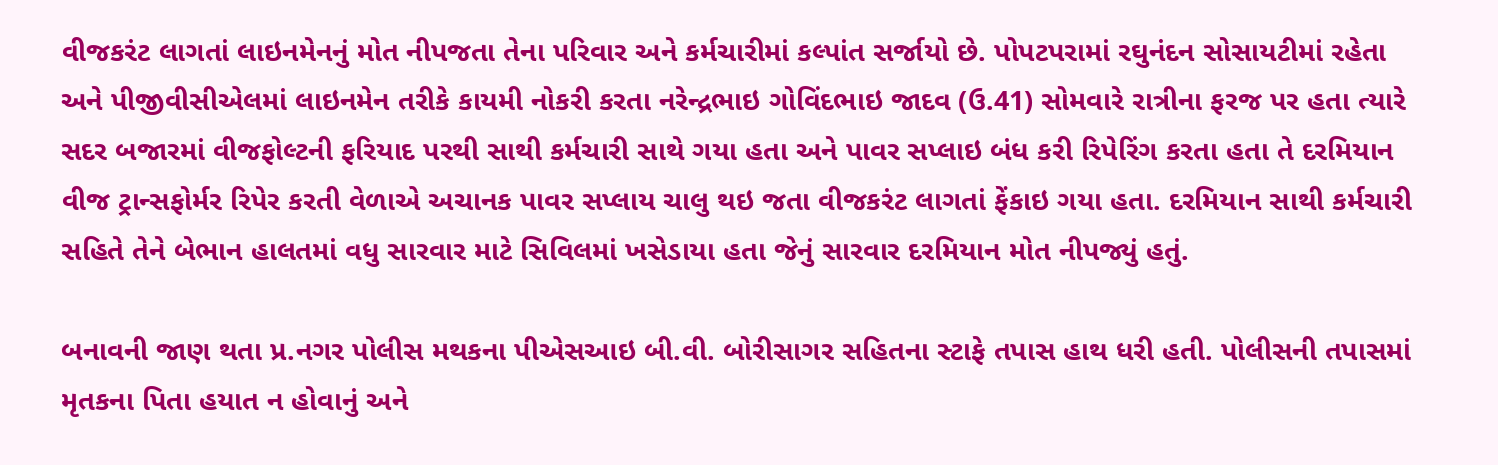વીજકરંટ લાગતાં લાઇનમેનનું મોત નીપજતા તેના પરિવાર અને કર્મચારીમાં કલ્પાંત સર્જાયો છે. પોપટપરામાં રઘુનંદન સોસાયટીમાં રહેતા અને પીજીવીસીએલમાં લાઇનમેન તરીકે કાયમી નોકરી કરતા નરેન્દ્રભાઇ ગોવિંદભાઇ જાદવ (ઉ.41) સોમવારે રાત્રીના ફરજ પર હતા ત્યારે સદર બજારમાં વીજફોલ્ટની ફરિયાદ પરથી સાથી કર્મચારી સાથે ગયા હતા અને પાવર સપ્લાઇ બંધ કરી રિપેરિંગ કરતા હતા તે દરમિયાન વીજ ટ્રાન્સફોર્મર રિપેર કરતી વેળાએ અચાનક પાવર સપ્લાય ચાલુ થઇ જતા વીજકરંટ લાગતાં ફેંકાઇ ગયા હતા. દરમિયાન સાથી કર્મચારી સહિતે તેને બેભાન હાલતમાં વધુ સારવાર માટે સિવિલમાં ખસેડાયા હતા જેનું સારવાર દરમિયાન મોત નીપજ્યું હતું.

બનાવની જાણ થતા પ્ર.નગર પોલીસ મથકના પીએસઆઇ બી.વી. બોરીસાગર સહિતના સ્ટાફે તપાસ હાથ ધરી હતી. પોલીસની તપાસમાં મૃતકના પિતા હયાત ન હોવાનું અને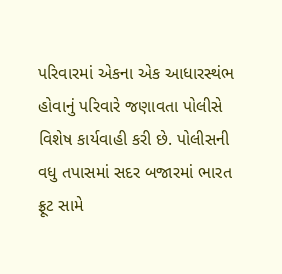પરિવારમાં એકના એક આધારસ્થંભ હોવાનું પરિવારે જણાવતા પોલીસે વિશેષ કાર્યવાહી કરી છે. પોલીસની વધુ તપાસમાં સદર બજારમાં ભારત ફ્રૂટ સામે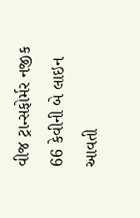વીજ ટ્રાન્સફોર્મર નજીક 66 કેવીની બે લાઇન આવતી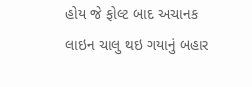હોય જે ફોલ્ટ બાદ અચાનક લાઇન ચાલુ થઇ ગયાનું બહાર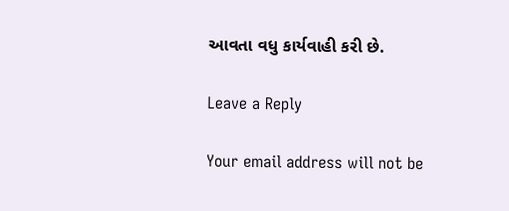આવતા વધુ કાર્યવાહી કરી છે.

Leave a Reply

Your email address will not be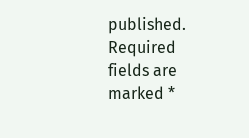published. Required fields are marked *